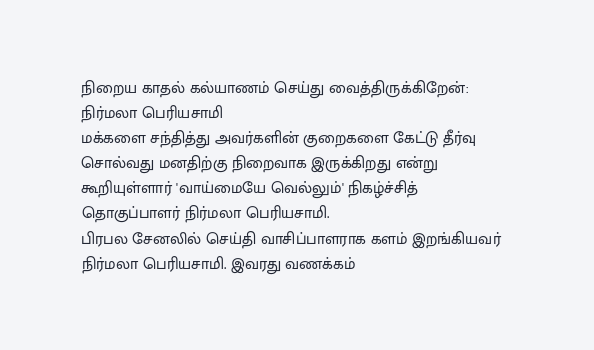நிறைய காதல் கல்யாணம் செய்து வைத்திருக்கிறேன்: நிர்மலா பெரியசாமி
மக்களை சந்தித்து அவர்களின் குறைகளை கேட்டு தீர்வு சொல்வது மனதிற்கு நிறைவாக இருக்கிறது என்று கூறியுள்ளார் 'வாய்மையே வெல்லும்' நிகழ்ச்சித் தொகுப்பாளர் நிர்மலா பெரியசாமி.
பிரபல சேனலில் செய்தி வாசிப்பாளராக களம் இறங்கியவர் நிர்மலா பெரியசாமி. இவரது வணக்கம்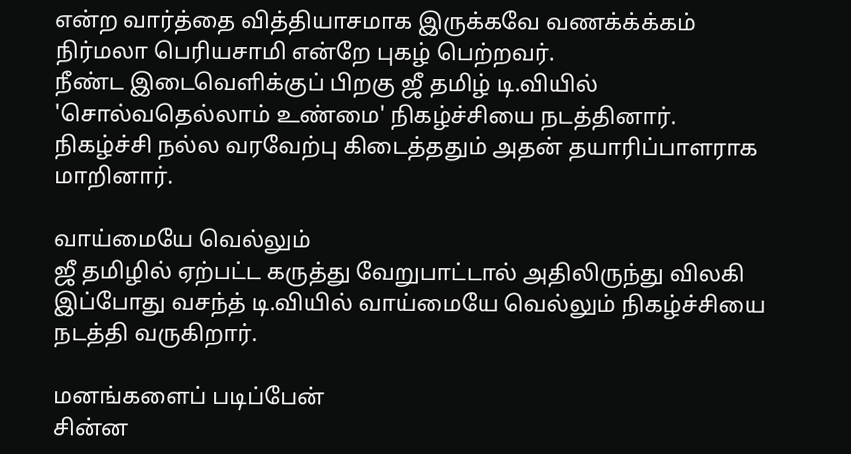என்ற வார்த்தை வித்தியாசமாக இருக்கவே வணக்க்க்கம் நிர்மலா பெரியசாமி என்றே புகழ் பெற்றவர்.
நீண்ட இடைவெளிக்குப் பிறகு ஜீ தமிழ் டி.வியில் 'சொல்வதெல்லாம் உண்மை' நிகழ்ச்சியை நடத்தினார். நிகழ்ச்சி நல்ல வரவேற்பு கிடைத்ததும் அதன் தயாரிப்பாளராக மாறினார்.

வாய்மையே வெல்லும்
ஜீ தமிழில் ஏற்பட்ட கருத்து வேறுபாட்டால் அதிலிருந்து விலகி இப்போது வசந்த் டி.வியில் வாய்மையே வெல்லும் நிகழ்ச்சியை நடத்தி வருகிறார்.

மனங்களைப் படிப்பேன்
சின்ன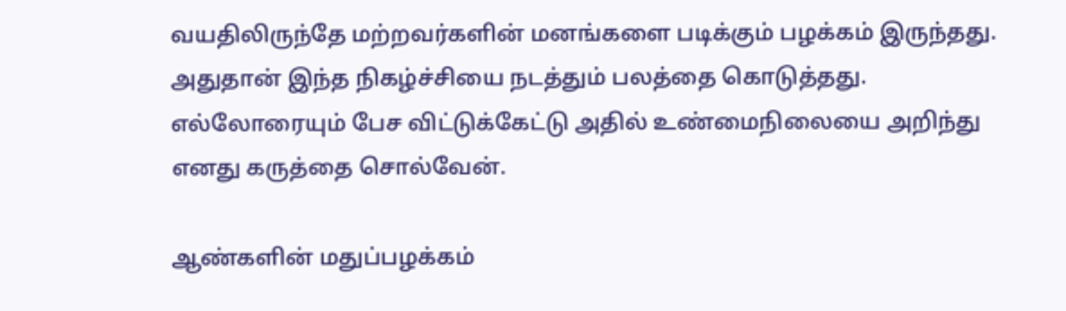வயதிலிருந்தே மற்றவர்களின் மனங்களை படிக்கும் பழக்கம் இருந்தது. அதுதான் இந்த நிகழ்ச்சியை நடத்தும் பலத்தை கொடுத்தது. எல்லோரையும் பேச விட்டுக்கேட்டு அதில் உண்மைநிலையை அறிந்து எனது கருத்தை சொல்வேன்.

ஆண்களின் மதுப்பழக்கம்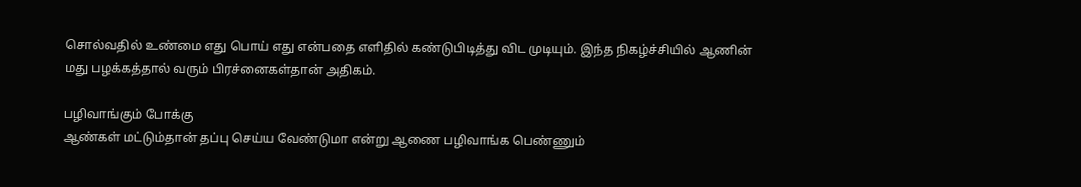சொல்வதில் உண்மை எது பொய் எது என்பதை எளிதில் கண்டுபிடித்து விட முடியும். இந்த நிகழ்ச்சியில் ஆணின் மது பழக்கத்தால் வரும் பிரச்னைகள்தான் அதிகம்.

பழிவாங்கும் போக்கு
ஆண்கள் மட்டும்தான் தப்பு செய்ய வேண்டுமா என்று ஆணை பழிவாங்க பெண்ணும்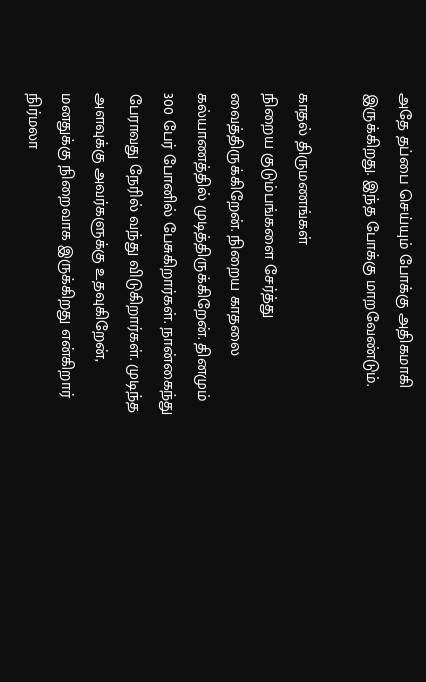அதே தப்பை செய்யும் போக்கு அதிகமாகி இருக்கிறது. இந்த போக்கு மாறவேண்டும்.

காதல் திருமணங்கள்
நிறைய குடும்பங்களை சேர்த்து வைத்திருக்கிறேன். நிறைய காதலை கல்யாணத்தில் முடித்திருக்கிறேன். தினமும் 300 பேர் போனில் பேசுகிறார்கள். நான்கைந்து பேராவது நேரில் வந்து விடுகிறார்கள். முடிந்த அளவுக்கு அவர்களுக்கு உதவுகிறேன், மனதுக்கு நிறைவாக இருக்கிறது என்கிறார் நிர்மலா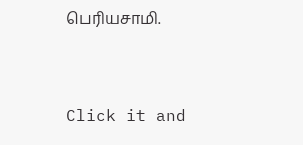பெரியசாமி.


Click it and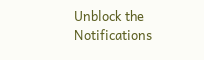Unblock the Notifications